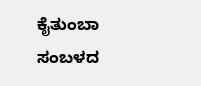ಕೈತುಂಬಾ ಸಂಬಳದ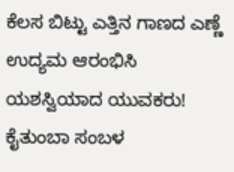ಕೆಲಸ ಬಿಟ್ಟು ಎತ್ತಿನ ಗಾಣದ ಎಣ್ಣೆ ಉದ್ಯಮ ಆರಂಭಿಸಿ ಯಶಸ್ವಿಯಾದ ಯುವಕರು!
ಕೈತುಂಬಾ ಸಂಬಳ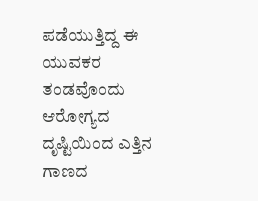ಪಡೆಯುತ್ತಿದ್ದ ಈ ಯುವಕರ ತಂಡವೊಂದು ಆರೋಗ್ಯದ ದೃಷ್ಟಿಯಿಂದ ಎತ್ತಿನ ಗಾಣದ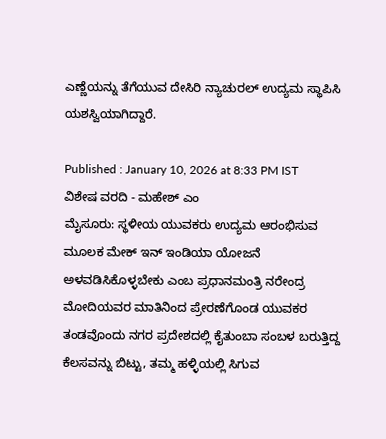ಎಣ್ಣೆಯನ್ನು ತೆಗೆಯುವ ದೇಸಿರಿ ನ್ಯಾಚುರಲ್ ಉದ್ಯಮ ಸ್ಥಾಪಿಸಿ ಯಶಸ್ವಿಯಾಗಿದ್ದಾರೆ.

Published : January 10, 2026 at 8:33 PM IST
ವಿಶೇಷ ವರದಿ - ಮಹೇಶ್ ಎಂ
ಮೈಸೂರು: ಸ್ಥಳೀಯ ಯುವಕರು ಉದ್ಯಮ ಆರಂಭಿಸುವ ಮೂಲಕ ಮೇಕ್ ಇನ್ ಇಂಡಿಯಾ ಯೋಜನೆ ಅಳವಡಿಸಿಕೊಳ್ಳಬೇಕು ಎಂಬ ಪ್ರಧಾನಮಂತ್ರಿ ನರೇಂದ್ರ ಮೋದಿಯವರ ಮಾತಿನಿಂದ ಪ್ರೇರಣೆಗೊಂಡ ಯುವಕರ ತಂಡವೊಂದು ನಗರ ಪ್ರದೇಶದಲ್ಲಿ ಕೈತುಂಬಾ ಸಂಬಳ ಬರುತ್ತಿದ್ದ ಕೆಲಸವನ್ನು ಬಿಟ್ಟು, ತಮ್ಮ ಹಳ್ಳಿಯಲ್ಲಿ ಸಿಗುವ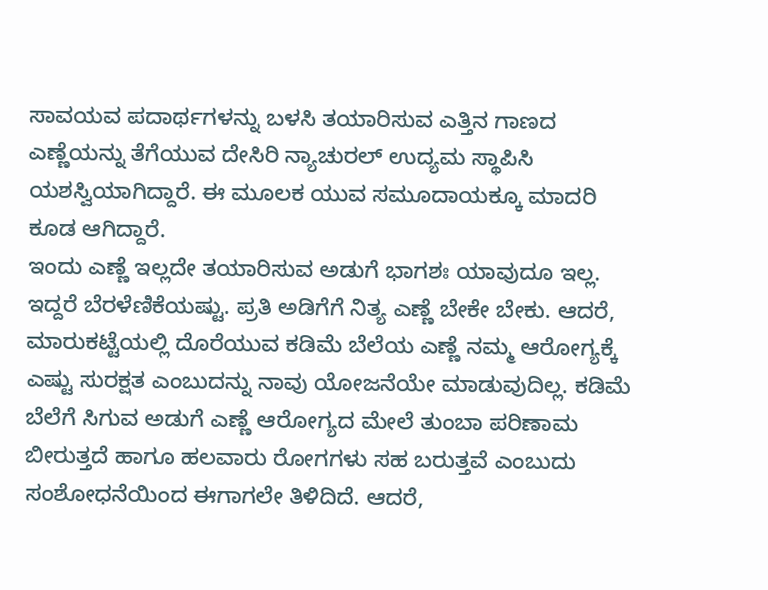ಸಾವಯವ ಪದಾರ್ಥಗಳನ್ನು ಬಳಸಿ ತಯಾರಿಸುವ ಎತ್ತಿನ ಗಾಣದ ಎಣ್ಣೆಯನ್ನು ತೆಗೆಯುವ ದೇಸಿರಿ ನ್ಯಾಚುರಲ್ ಉದ್ಯಮ ಸ್ಥಾಪಿಸಿ ಯಶಸ್ವಿಯಾಗಿದ್ದಾರೆ. ಈ ಮೂಲಕ ಯುವ ಸಮೂದಾಯಕ್ಕೂ ಮಾದರಿ ಕೂಡ ಆಗಿದ್ದಾರೆ.
ಇಂದು ಎಣ್ಣೆ ಇಲ್ಲದೇ ತಯಾರಿಸುವ ಅಡುಗೆ ಭಾಗಶಃ ಯಾವುದೂ ಇಲ್ಲ. ಇದ್ದರೆ ಬೆರಳೆಣಿಕೆಯಷ್ಟು. ಪ್ರತಿ ಅಡಿಗೆಗೆ ನಿತ್ಯ ಎಣ್ಣೆ ಬೇಕೇ ಬೇಕು. ಆದರೆ, ಮಾರುಕಟ್ಟೆಯಲ್ಲಿ ದೊರೆಯುವ ಕಡಿಮೆ ಬೆಲೆಯ ಎಣ್ಣೆ ನಮ್ಮ ಆರೋಗ್ಯಕ್ಕೆ ಎಷ್ಟು ಸುರಕ್ಷತ ಎಂಬುದನ್ನು ನಾವು ಯೋಜನೆಯೇ ಮಾಡುವುದಿಲ್ಲ. ಕಡಿಮೆ ಬೆಲೆಗೆ ಸಿಗುವ ಅಡುಗೆ ಎಣ್ಣೆ ಆರೋಗ್ಯದ ಮೇಲೆ ತುಂಬಾ ಪರಿಣಾಮ ಬೀರುತ್ತದೆ ಹಾಗೂ ಹಲವಾರು ರೋಗಗಳು ಸಹ ಬರುತ್ತವೆ ಎಂಬುದು ಸಂಶೋಧನೆಯಿಂದ ಈಗಾಗಲೇ ತಿಳಿದಿದೆ. ಆದರೆ,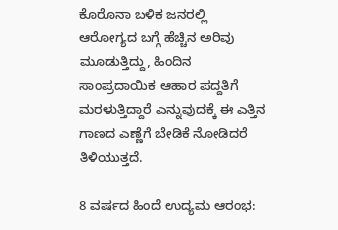ಕೊರೊನಾ ಬಳಿಕ ಜನರಲ್ಲಿ ಆರೋಗ್ಯದ ಬಗ್ಗೆ ಹೆಚ್ಚಿನ ಅರಿವು ಮೂಡುತ್ತಿದ್ದು, ಹಿಂದಿನ ಸಾಂಪ್ರದಾಯಿಕ ಆಹಾರ ಪದ್ದತಿಗೆ ಮರಳುತ್ತಿದ್ದಾರೆ ಎನ್ನುವುದಕ್ಕೆ ಈ ಎತ್ತಿನ ಗಾಣದ ಎಣ್ಣೆಗೆ ಬೇಡಿಕೆ ನೋಡಿದರೆ ತಿಳಿಯುತ್ತದೆ.

8 ವರ್ಷದ ಹಿಂದೆ ಉದ್ಯಮ ಆರಂಭ: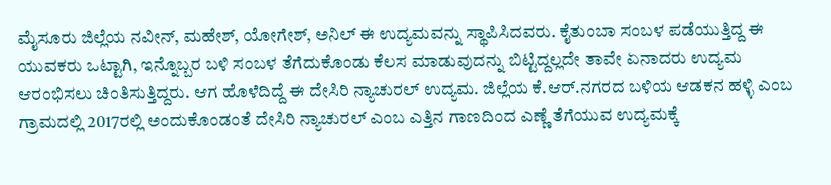ಮೈಸೂರು ಜಿಲ್ಲೆಯ ನವೀನ್, ಮಹೇಶ್, ಯೋಗೇಶ್, ಅನಿಲ್ ಈ ಉದ್ಯಮವನ್ನು ಸ್ಥಾಪಿಸಿದವರು. ಕೈತುಂಬಾ ಸಂಬಳ ಪಡೆಯುತ್ತಿದ್ದ ಈ ಯುವಕರು ಒಟ್ಟಾಗಿ, ಇನ್ನೊಬ್ಬರ ಬಳಿ ಸಂಬಳ ತೆಗೆದುಕೊಂಡು ಕೆಲಸ ಮಾಡುವುದನ್ನು ಬಿಟ್ಟಿದ್ದಲ್ಲದೇ ತಾವೇ ಏನಾದರು ಉದ್ಯಮ ಆರಂಭಿಸಲು ಚಿಂತಿಸುತ್ತಿದ್ದರು. ಆಗ ಹೊಳೆದಿದ್ದೆ ಈ ದೇಸಿರಿ ನ್ಯಾಚುರಲ್ ಉದ್ಯಮ. ಜಿಲ್ಲೆಯ ಕೆ.ಆರ್.ನಗರದ ಬಳಿಯ ಆಡಕನ ಹಳ್ಳಿ ಎಂಬ ಗ್ರಾಮದಲ್ಲಿ 2017ರಲ್ಲಿ ಅಂದುಕೊಂಡಂತೆ ದೇಸಿರಿ ನ್ಯಾಚುರಲ್ ಎಂಬ ಎತ್ತಿನ ಗಾಣದಿಂದ ಎಣ್ಣೆ ತೆಗೆಯುವ ಉದ್ಯಮಕ್ಕೆ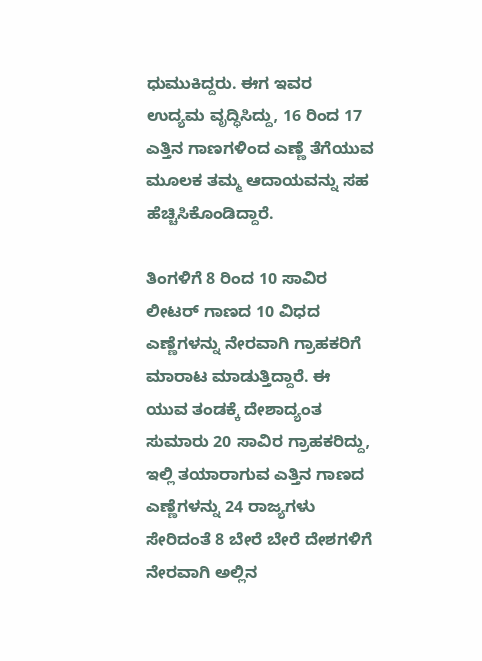ಧುಮುಕಿದ್ದರು. ಈಗ ಇವರ ಉದ್ಯಮ ವೃದ್ಧಿಸಿದ್ದು, 16 ರಿಂದ 17 ಎತ್ತಿನ ಗಾಣಗಳಿಂದ ಎಣ್ಣೆ ತೆಗೆಯುವ ಮೂಲಕ ತಮ್ಮ ಆದಾಯವನ್ನು ಸಹ ಹೆಚ್ಚಿಸಿಕೊಂಡಿದ್ದಾರೆ.

ತಿಂಗಳಿಗೆ 8 ರಿಂದ 10 ಸಾವಿರ ಲೀಟರ್ ಗಾಣದ 10 ವಿಧದ ಎಣ್ಣೆಗಳನ್ನು ನೇರವಾಗಿ ಗ್ರಾಹಕರಿಗೆ ಮಾರಾಟ ಮಾಡುತ್ತಿದ್ದಾರೆ. ಈ ಯುವ ತಂಡಕ್ಕೆ ದೇಶಾದ್ಯಂತ ಸುಮಾರು 20 ಸಾವಿರ ಗ್ರಾಹಕರಿದ್ದು, ಇಲ್ಲಿ ತಯಾರಾಗುವ ಎತ್ತಿನ ಗಾಣದ ಎಣ್ಣೆಗಳನ್ನು 24 ರಾಜ್ಯಗಳು ಸೇರಿದಂತೆ 8 ಬೇರೆ ಬೇರೆ ದೇಶಗಳಿಗೆ ನೇರವಾಗಿ ಅಲ್ಲಿನ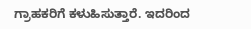ಗ್ರಾಹಕರಿಗೆ ಕಳುಹಿಸುತ್ತಾರೆ. ಇದರಿಂದ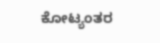ಕೋಟ್ಯಂತರ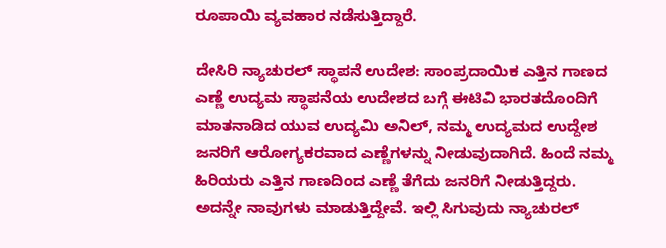ರೂಪಾಯಿ ವ್ಯವಹಾರ ನಡೆಸುತ್ತಿದ್ದಾರೆ.

ದೇಸಿರಿ ನ್ಯಾಚುರಲ್ ಸ್ಥಾಪನೆ ಉದೇಶ: ಸಾಂಪ್ರದಾಯಿಕ ಎತ್ತಿನ ಗಾಣದ ಎಣ್ಣೆ ಉದ್ಯಮ ಸ್ಥಾಪನೆಯ ಉದೇಶದ ಬಗ್ಗೆ ಈಟಿವಿ ಭಾರತದೊಂದಿಗೆ ಮಾತನಾಡಿದ ಯುವ ಉದ್ಯಮಿ ಅನಿಲ್, ನಮ್ಮ ಉದ್ಯಮದ ಉದ್ದೇಶ ಜನರಿಗೆ ಆರೋಗ್ಯಕರವಾದ ಎಣ್ಣೆಗಳನ್ನು ನೀಡುವುದಾಗಿದೆ. ಹಿಂದೆ ನಮ್ಮ ಹಿರಿಯರು ಎತ್ತಿನ ಗಾಣದಿಂದ ಎಣ್ಣೆ ತೆಗೆದು ಜನರಿಗೆ ನೀಡುತ್ತಿದ್ದರು. ಅದನ್ನೇ ನಾವುಗಳು ಮಾಡುತ್ತಿದ್ದೇವೆ. ಇಲ್ಲಿ ಸಿಗುವುದು ನ್ಯಾಚುರಲ್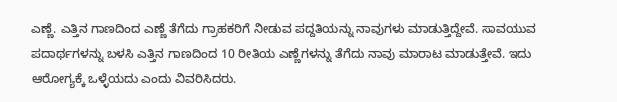ಎಣ್ಣೆ. ಎತ್ತಿನ ಗಾಣದಿಂದ ಎಣ್ಣೆ ತೆಗೆದು ಗ್ರಾಹಕರಿಗೆ ನೀಡುವ ಪದ್ದತಿಯನ್ನು ನಾವುಗಳು ಮಾಡುತ್ತಿದ್ದೇವೆ. ಸಾವಯುವ ಪದಾರ್ಥಗಳನ್ನು ಬಳಸಿ ಎತ್ತಿನ ಗಾಣದಿಂದ 10 ರೀತಿಯ ಎಣ್ಣೆಗಳನ್ನು ತೆಗೆದು ನಾವು ಮಾರಾಟ ಮಾಡುತ್ತೇವೆ. ಇದು ಆರೋಗ್ಯಕ್ಕೆ ಒಳ್ಳೆಯದು ಎಂದು ವಿವರಿಸಿದರು.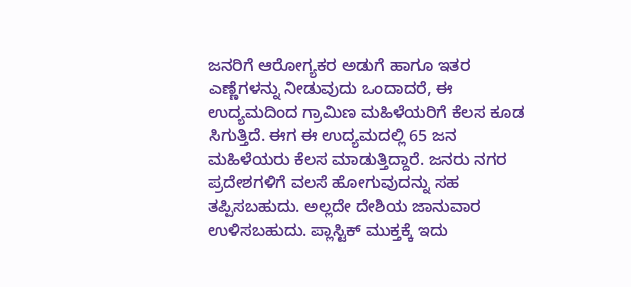ಜನರಿಗೆ ಆರೋಗ್ಯಕರ ಅಡುಗೆ ಹಾಗೂ ಇತರ ಎಣ್ಣೆಗಳನ್ನು ನೀಡುವುದು ಒಂದಾದರೆ, ಈ ಉದ್ಯಮದಿಂದ ಗ್ರಾಮಿಣ ಮಹಿಳೆಯರಿಗೆ ಕೆಲಸ ಕೂಡ ಸಿಗುತ್ತಿದೆ. ಈಗ ಈ ಉದ್ಯಮದಲ್ಲಿ 65 ಜನ ಮಹಿಳೆಯರು ಕೆಲಸ ಮಾಡುತ್ತಿದ್ದಾರೆ. ಜನರು ನಗರ ಪ್ರದೇಶಗಳಿಗೆ ವಲಸೆ ಹೋಗುವುದನ್ನು ಸಹ ತಪ್ಪಿಸಬಹುದು. ಅಲ್ಲದೇ ದೇಶಿಯ ಜಾನುವಾರ ಉಳಿಸಬಹುದು. ಪ್ಲಾಸ್ಟಿಕ್ ಮುಕ್ತಕ್ಕೆ ಇದು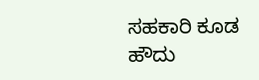ಸಹಕಾರಿ ಕೂಡ ಹೌದು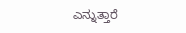ಎನ್ನುತ್ತಾರೆ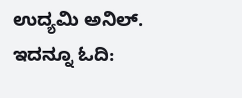ಉದ್ಯಮಿ ಅನಿಲ್.
ಇದನ್ನೂ ಓದಿ: